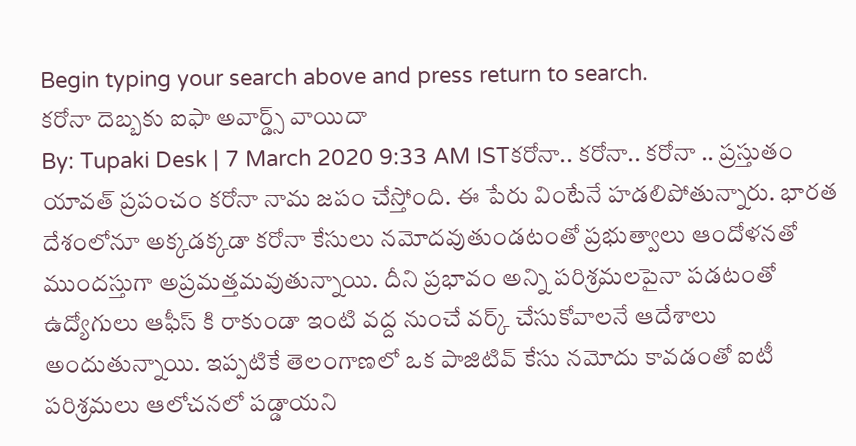Begin typing your search above and press return to search.
కరోనా దెబ్బకు ఐఫా అవార్డ్స్ వాయిదా
By: Tupaki Desk | 7 March 2020 9:33 AM ISTకరోనా.. కరోనా.. కరోనా .. ప్రస్తుతం యావత్ ప్రపంచం కరోనా నామ జపం చేస్తోంది. ఈ పేరు వింటేనే హడలిపోతున్నారు. భారత దేశంలోనూ అక్కడక్కడా కరోనా కేసులు నమోదవుతుండటంతో ప్రభుత్వాలు ఆందోళనతో ముందస్తుగా అప్రమత్తమవుతున్నాయి. దీని ప్రభావం అన్ని పరిశ్రమలపైనా పడటంతో ఉద్యోగులు ఆఫీస్ కి రాకుండా ఇంటి వద్ద నుంచే వర్క్ చేసుకోవాలనే ఆదేశాలు అందుతున్నాయి. ఇప్పటికే తెలంగాణలో ఒక పాజిటివ్ కేసు నమోదు కావడంతో ఐటీ పరిశ్రమలు ఆలోచనలో పడ్డాయని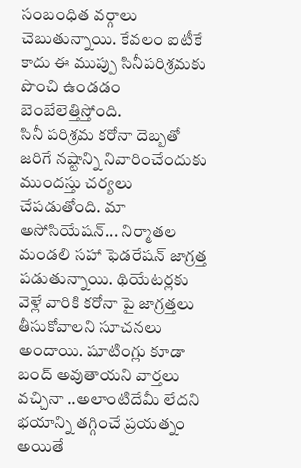సంబంధిత వర్గాలు చెబుతున్నాయి. కేవలం ఐటీకే కాదు ఈ ముప్పు సినీపరిశ్రమకు పొంచి ఉండడం బెంబేలెత్తిస్తోంది.
సినీ పరిశ్రమ కరోనా దెబ్బతో జరిగే నష్టాన్ని నివారించేందుకు ముందస్తు చర్యలు చేపడుతోంది. మా అసోసియేషన్... నిర్మాతల మండలి సహా ఫెడరేషన్ జాగ్రత్త పడుతున్నాయి. థియేటర్లకు వెళ్లే వారికి కరోనా పై జాగ్రత్తలు తీసుకోవాలని సూచనలు అందాయి. షూటింగ్లు కూడా బంద్ అవుతాయని వార్తలు వచ్చినా ..అలాంటిదేమీ లేదని భయాన్ని తగ్గించే ప్రయత్నం అయితే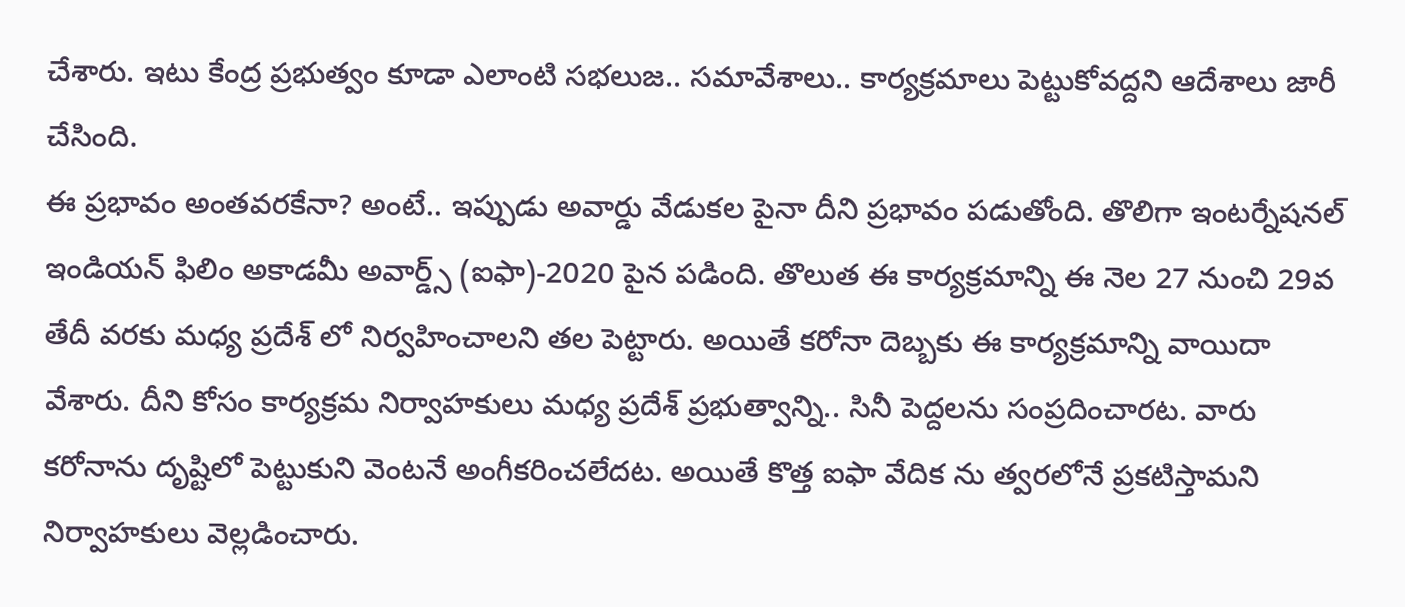చేశారు. ఇటు కేంద్ర ప్రభుత్వం కూడా ఎలాంటి సభలుజ.. సమావేశాలు.. కార్యక్రమాలు పెట్టుకోవద్దని ఆదేశాలు జారీ చేసింది.
ఈ ప్రభావం అంతవరకేనా? అంటే.. ఇప్పుడు అవార్డు వేడుకల పైనా దీని ప్రభావం పడుతోంది. తొలిగా ఇంటర్నేషనల్ ఇండియన్ ఫిలిం అకాడమీ అవార్డ్స్ (ఐఫా)-2020 పైన పడింది. తొలుత ఈ కార్యక్రమాన్ని ఈ నెల 27 నుంచి 29వ తేదీ వరకు మధ్య ప్రదేశ్ లో నిర్వహించాలని తల పెట్టారు. అయితే కరోనా దెబ్బకు ఈ కార్యక్రమాన్ని వాయిదా వేశారు. దీని కోసం కార్యక్రమ నిర్వాహకులు మధ్య ప్రదేశ్ ప్రభుత్వాన్ని.. సినీ పెద్దలను సంప్రదించారట. వారు కరోనాను దృష్టిలో పెట్టుకుని వెంటనే అంగీకరించలేదట. అయితే కొత్త ఐఫా వేదిక ను త్వరలోనే ప్రకటిస్తామని నిర్వాహకులు వెల్లడించారు.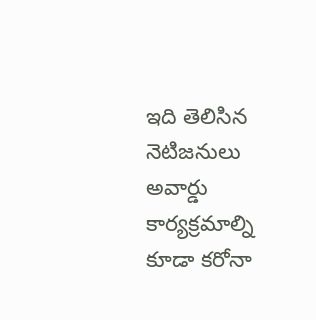ఇది తెలిసిన నెటిజనులు అవార్డు కార్యక్రమాల్ని కూడా కరోనా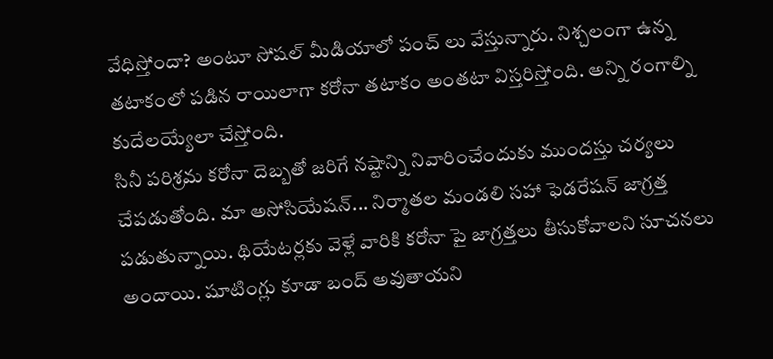వేధిస్తోందా? అంటూ సోషల్ మీడియాలో పంచ్ లు వేస్తున్నారు. నిశ్చలంగా ఉన్న తటాకంలో పడిన రాయిలాగా కరోనా తటాకం అంతటా విస్తరిస్తోంది. అన్ని రంగాల్ని కుదేలయ్యేలా చేస్తోంది.
సినీ పరిశ్రమ కరోనా దెబ్బతో జరిగే నష్టాన్ని నివారించేందుకు ముందస్తు చర్యలు చేపడుతోంది. మా అసోసియేషన్... నిర్మాతల మండలి సహా ఫెడరేషన్ జాగ్రత్త పడుతున్నాయి. థియేటర్లకు వెళ్లే వారికి కరోనా పై జాగ్రత్తలు తీసుకోవాలని సూచనలు అందాయి. షూటింగ్లు కూడా బంద్ అవుతాయని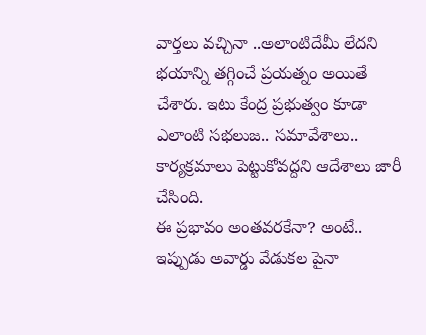వార్తలు వచ్చినా ..అలాంటిదేమీ లేదని భయాన్ని తగ్గించే ప్రయత్నం అయితే చేశారు. ఇటు కేంద్ర ప్రభుత్వం కూడా ఎలాంటి సభలుజ.. సమావేశాలు.. కార్యక్రమాలు పెట్టుకోవద్దని ఆదేశాలు జారీ చేసింది.
ఈ ప్రభావం అంతవరకేనా? అంటే.. ఇప్పుడు అవార్డు వేడుకల పైనా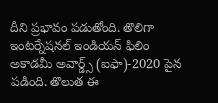దీని ప్రభావం పడుతోంది. తొలిగా ఇంటర్నేషనల్ ఇండియన్ ఫిలిం అకాడమీ అవార్డ్స్ (ఐఫా)-2020 పైన పడింది. తొలుత ఈ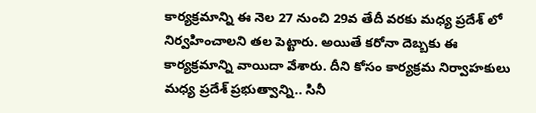కార్యక్రమాన్ని ఈ నెల 27 నుంచి 29వ తేదీ వరకు మధ్య ప్రదేశ్ లో నిర్వహించాలని తల పెట్టారు. అయితే కరోనా దెబ్బకు ఈ కార్యక్రమాన్ని వాయిదా వేశారు. దీని కోసం కార్యక్రమ నిర్వాహకులు మధ్య ప్రదేశ్ ప్రభుత్వాన్ని.. సినీ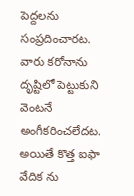పెద్దలను సంప్రదించారట. వారు కరోనాను దృష్టిలో పెట్టుకుని వెంటనే అంగీకరించలేదట. అయితే కొత్త ఐఫా వేదిక ను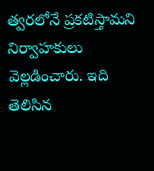త్వరలోనే ప్రకటిస్తామని నిర్వాహకులు వెల్లడించారు. ఇది తెలిసిన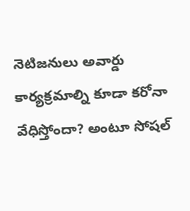నెటిజనులు అవార్డు కార్యక్రమాల్ని కూడా కరోనా వేధిస్తోందా? అంటూ సోషల్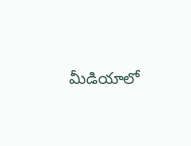మీడియాలో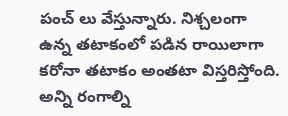పంచ్ లు వేస్తున్నారు. నిశ్చలంగా ఉన్న తటాకంలో పడిన రాయిలాగా కరోనా తటాకం అంతటా విస్తరిస్తోంది. అన్ని రంగాల్ని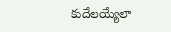కుదేలయ్యేలా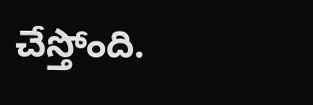చేస్తోంది.